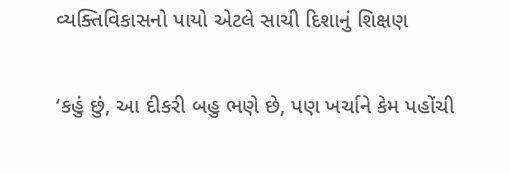વ્યક્તિવિકાસનો પાયો એટલે સાચી દિશાનું શિક્ષણ

‘કહું છું, આ દીકરી બહુ ભણે છે, પણ ખર્ચાને કેમ પહોંચી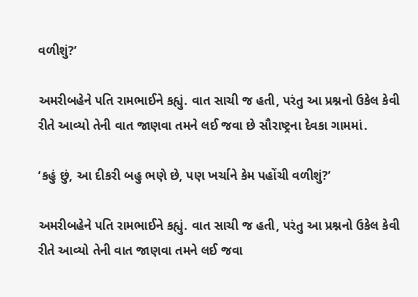વળીશું?’

અમરીબહેને પતિ રામભાઈને કહ્યું. વાત સાચી જ હતી, પરંતુ આ પ્રશ્નનો ઉકેલ કેવી રીતે આવ્યો તેની વાત જાણવા તમને લઈ જવા છે સૌરાષ્ટ્રના દેવકા ગામમાં.

‘કહું છું, આ દીકરી બહુ ભણે છે, પણ ખર્ચાને કેમ પહોંચી વળીશું?’

અમરીબહેને પતિ રામભાઈને કહ્યું. વાત સાચી જ હતી, પરંતુ આ પ્રશ્નનો ઉકેલ કેવી રીતે આવ્યો તેની વાત જાણવા તમને લઈ જવા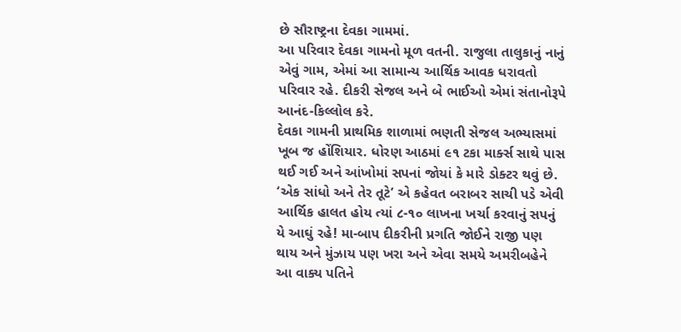છે સૌરાષ્ટ્રના દેવકા ગામમાં.
આ પરિવાર દેવકા ગામનો મૂળ વતની. રાજુલા તાલુકાનું નાનું એવું ગામ, એમાં આ સામાન્ય આર્થિક આવક ધરાવતો પરિવાર રહે. દીકરી સેજલ અને બે ભાઈઓ એમાં સંતાનોરૂપે આનંદ-કિલ્લોલ કરે.
દેવકા ગામની પ્રાથમિક શાળામાં ભણતી સેજલ અભ્યાસમાં ખૂબ જ હોંશિયાર. ધોરણ આઠમાં ૯૧ ટકા માર્ક્સ સાથે પાસ થઈ ગઈ અને આંખોમાં સપનાં જોયાં કે મારે ડોક્ટર થવું છે.
‘એક સાંધો અને તેર તૂટે’ એ કહેવત બરાબર સાચી પડે એવી આર્થિક હાલત હોય ત્યાં ૮-૧૦ લાખના ખર્ચા કરવાનું સપનું યે આઘું રહે! મા-બાપ દીકરીની પ્રગતિ જોઈને રાજી પણ થાય અને મુંઝાય પણ ખરા અને એવા સમયે અમરીબહેને આ વાક્ય પતિને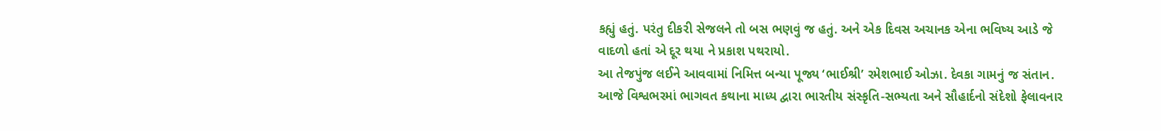કહ્યું હતું. પરંતુ દીકરી સેજલને તો બસ ભણવું જ હતું. અને એક દિવસ અચાનક એના ભવિષ્ય આડે જે વાદળો હતાં એ દૂર થયા ને પ્રકાશ પથરાયો.
આ તેજપુંજ લઈને આવવામાં નિમિત્ત બન્યા પૂજ્ય ‘ભાઈશ્રી’ રમેશભાઈ ઓઝા. દેવકા ગામનું જ સંતાન. આજે વિશ્વભરમાં ભાગવત કથાના માધ્ય દ્વારા ભારતીય સંસ્કૃતિ-સભ્યતા અને સૌહાર્દનો સંદેશો ફેલાવનાર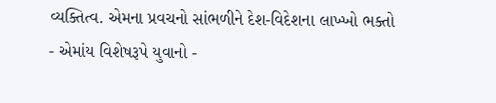વ્યક્તિત્વ. એમના પ્રવચનો સાંભળીને દેશ-વિદેશના લાખ્ખો ભક્તો - એમાંય વિશેષરૂપે યુવાનો -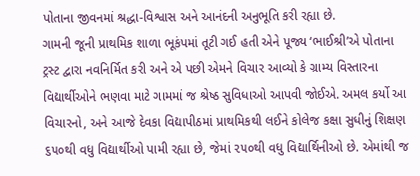પોતાના જીવનમાં શ્રદ્ધા-વિશ્વાસ અને આનંદની અનુભૂતિ કરી રહ્યા છે.
ગામની જૂની પ્રાથમિક શાળા ભૂકંપમાં તૂટી ગઈ હતી એને પૂજ્ય ‘ભાઈશ્રી’એ પોતાના ટ્રસ્ટ દ્વારા નવનિર્મિત કરી અને એ પછી એમને વિચાર આવ્યો કે ગ્રામ્ય વિસ્તારના વિદ્યાર્થીઓને ભણવા માટે ગામમાં જ શ્રેષ્ઠ સુવિધાઓ આપવી જોઈએ. અમલ કર્યો આ વિચારનો, અને આજે દેવકા વિદ્યાપીઠમાં પ્રાથમિકથી લઈને કોલેજ કક્ષા સુધીનું શિક્ષણ ૬૫૦થી વધુ વિદ્યાર્થીઓ પામી રહ્યા છે, જેમાં ૨૫૦થી વધુ વિદ્યાર્થિનીઓ છે. એમાંથી જ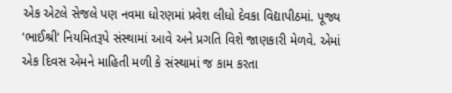એક એટલે સેજલે પણ નવમા ધોરણમાં પ્રવેશ લીધો દેવકા વિદ્યાપીઠમાં. પૂજ્ય ‘ભાઈશ્રી’ નિયમિતરૂપે સંસ્થામાં આવે અને પ્રગતિ વિશે જાણકારી મેળવે. એમાં એક દિવસ એમને માહિતી મળી કે સંસ્થામાં જ કામ કરતા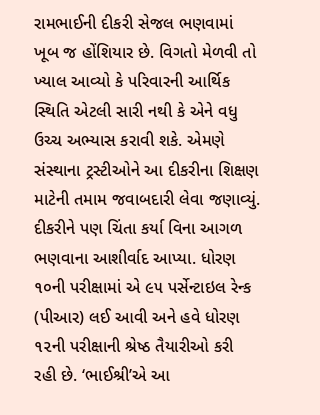રામભાઈની દીકરી સેજલ ભણવામાં ખૂબ જ હોંશિયાર છે. વિગતો મેળવી તો ખ્યાલ આવ્યો કે પરિવારની આર્થિક સ્થિતિ એટલી સારી નથી કે એને વધુ ઉચ્ચ અભ્યાસ કરાવી શકે. એમણે સંસ્થાના ટ્રસ્ટીઓને આ દીકરીના શિક્ષણ માટેની તમામ જવાબદારી લેવા જણાવ્યું. દીકરીને પણ ચિંતા કર્યા વિના આગળ ભણવાના આશીર્વાદ આપ્યા. ધોરણ ૧૦ની પરીક્ષામાં એ ૯૫ પર્સેન્ટાઇલ રેન્ક (પીઆર) લઈ આવી અને હવે ધોરણ ૧૨ની પરીક્ષાની શ્રેષ્ઠ તૈયારીઓ કરી રહી છે. ‘ભાઈશ્રી’એ આ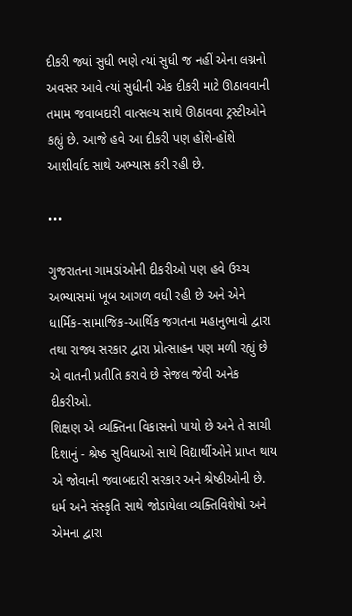દીકરી જ્યાં સુધી ભણે ત્યાં સુધી જ નહીં એના લગ્નનો અવસર આવે ત્યાં સુધીની એક દીકરી માટે ઊઠાવવાની તમામ જવાબદારી વાત્સલ્ય સાથે ઊઠાવવા ટ્રસ્ટીઓને કહ્યું છે. આજે હવે આ દીકરી પણ હોંશે-હોંશે આશીર્વાદ સાથે અભ્યાસ કરી રહી છે.

•••

ગુજરાતના ગામડાંઓની દીકરીઓ પણ હવે ઉચ્ચ અભ્યાસમાં ખૂબ આગળ વધી રહી છે અને એને ધાર્મિક-સામાજિક-આર્થિક જગતના મહાનુભાવો દ્વારા તથા રાજ્ય સરકાર દ્વારા પ્રોત્સાહન પણ મળી રહ્યું છે એ વાતની પ્રતીતિ કરાવે છે સેજલ જેવી અનેક દીકરીઓ.
શિક્ષણ એ વ્યક્તિના વિકાસનો પાયો છે અને તે સાચી દિશાનું - શ્રેષ્ઠ સુવિધાઓ સાથે વિદ્યાર્થીઓને પ્રાપ્ત થાય એ જોવાની જવાબદારી સરકાર અને શ્રેષ્ઠીઓની છે. ધર્મ અને સંસ્કૃતિ સાથે જોડાયેલા વ્યક્તિવિશેષો અને એમના દ્વારા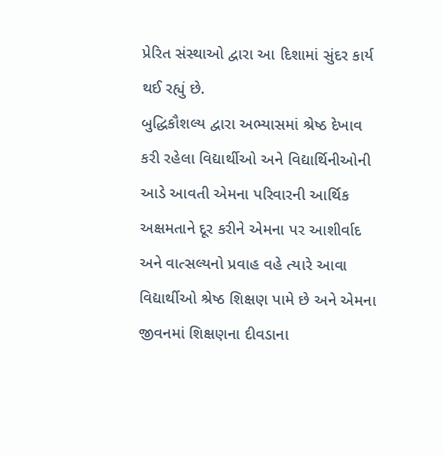પ્રેરિત સંસ્થાઓ દ્વારા આ દિશામાં સુંદર કાર્ય થઈ રહ્યું છે.
બુદ્ધિકૌશલ્ય દ્વારા અભ્યાસમાં શ્રેષ્ઠ દેખાવ કરી રહેલા વિદ્યાર્થીઓ અને વિદ્યાર્થિનીઓની આડે આવતી એમના પરિવારની આર્થિક અક્ષમતાને દૂર કરીને એમના પર આશીર્વાદ અને વાત્સલ્યનો પ્રવાહ વહે ત્યારે આવા વિદ્યાર્થીઓ શ્રેષ્ઠ શિક્ષણ પામે છે અને એમના જીવનમાં શિક્ષણના દીવડાના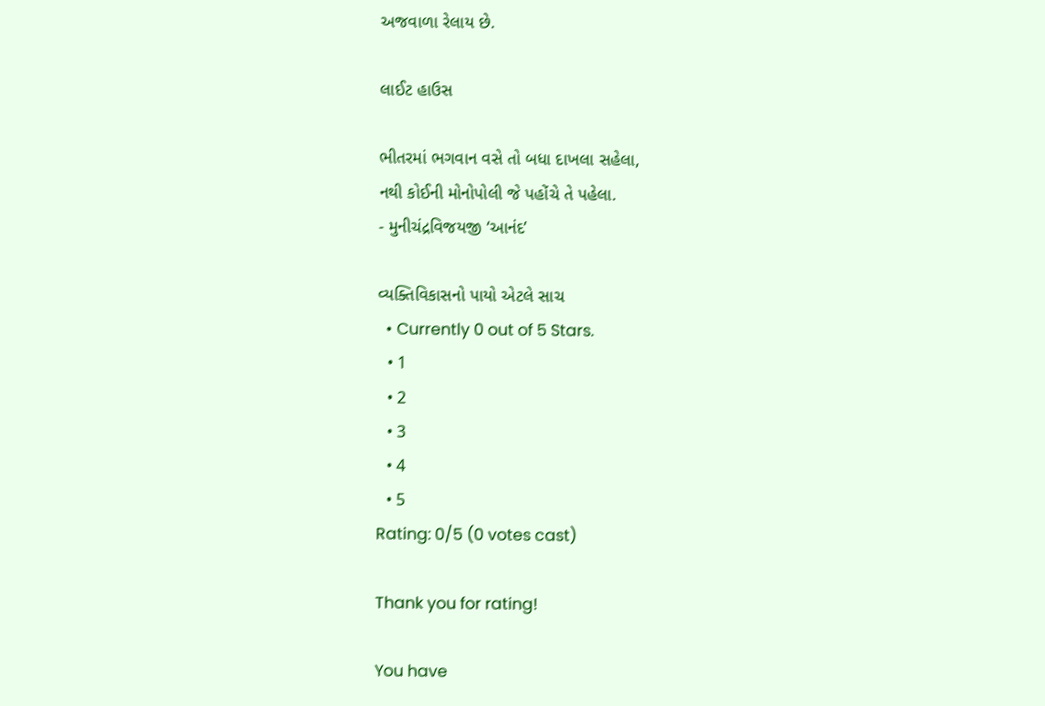અજવાળા રેલાય છે.

લાઈટ હાઉસ

ભીતરમાં ભગવાન વસે તો બધા દાખલા સહેલા,
નથી કોઈની મોનોપોલી જે પહોંચે તે પહેલા.
- મુનીચંદ્રવિજયજી ‘આનંદ’

વ્યક્તિવિકાસનો પાયો એટલે સાચ
  • Currently 0 out of 5 Stars.
  • 1
  • 2
  • 3
  • 4
  • 5
Rating: 0/5 (0 votes cast)

Thank you for rating!

You have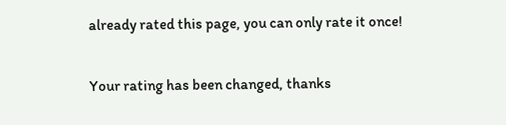already rated this page, you can only rate it once!

Your rating has been changed, thanks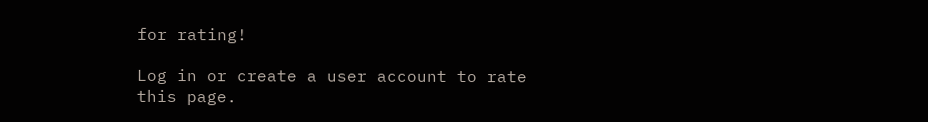for rating!

Log in or create a user account to rate this page.